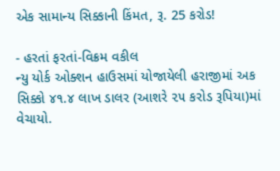એક સામાન્ય સિક્કાની કિંમત, રૂ. 25 કરોડ!

- હરતાં ફરતાં-વિક્રમ વકીલ
ન્યુ યોર્ક ઓક્શન હાઉસમાં યોજાયેલી હરાજીમાં અક સિક્કો ૪૧.૪ લાખ ડાલર (આશરે ૨૫ કરોડ રૂપિયા)માં વેચાયો.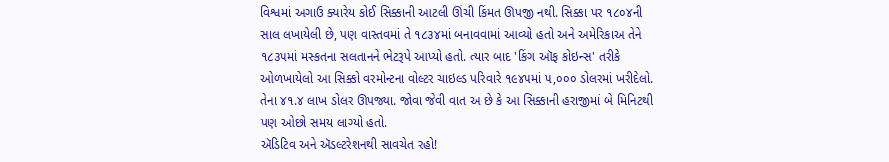વિશ્વમાં અગાઉ ક્યારેય કોઈ સિક્કાની આટલી ઊંચી કિંમત ઊપજી નથી. સિક્કા પર ૧૮૦૪ની સાલ લખાયેલી છે, પણ વાસ્તવમાં તે ૧૮૩૪માં બનાવવામાં આવ્યો હતો અને અમેરિકાઅ તેને ૧૮૩૫માં મસ્કતના સલતાનને ભેટરૂપે આપ્યો હતો. ત્યાર બાદ 'કિંગ ઑફ કોઇન્સ' તરીકે ઓળખાયેલો આ સિક્કો વરમોન્ટના વોલ્ટર ચાઇલ્ડ પરિવારે ૧૯૪૫માં ૫,૦૦૦ ડોલરમાં ખરીદેલો. તેના ૪૧.૪ લાખ ડોલર ઊપજ્યા. જોવા જેવી વાત અ છે કે આ સિક્કાની હરાજીમાં બે મિનિટથી પણ ઓછો સમય લાગ્યો હતો.
ઍડિટિવ અને ઍડલ્ટરેશનથી સાવચેત રહો!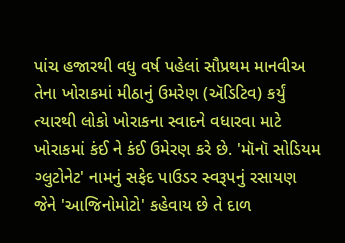પાંચ હજારથી વધુ વર્ષ પહેલાં સૌપ્રથમ માનવીઅ તેના ખોરાકમાં મીઠાનું ઉમરેણ (ઍડિટિવ) કર્યું ત્યારથી લોકો ખોરાકના સ્વાદને વધારવા માટે ખોરાકમાં કંઈ ને કંઈ ઉમેરણ કરે છે. 'મૉનૉ સોડિયમ ગ્લુટોનેટ' નામનું સફેદ પાઉડર સ્વરૂપનું રસાયણ જેને 'આજિનોમોટો' કહેવાય છે તે દાળ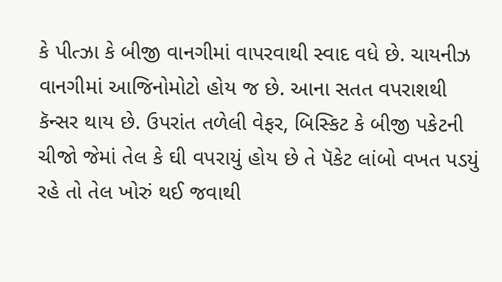કે પીત્ઝા કે બીજી વાનગીમાં વાપરવાથી સ્વાદ વધે છે. ચાયનીઝ વાનગીમાં આજિનોમોટો હોય જ છે. આના સતત વપરાશથી કૅન્સર થાય છે. ઉપરાંત તળેલી વેફર, બિસ્કિટ કે બીજી પકેટની ચીજો જેમાં તેલ કે ઘી વપરાયું હોય છે તે પૅકેટ લાંબો વખત પડયું રહે તો તેલ ખોરું થઈ જવાથી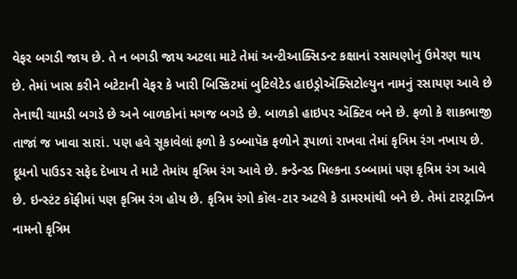વેફર બગડી જાય છે. તે ન બગડી જાય અટલા માટે તેમાં અન્ટીઆક્સિડન્ટ કક્ષાનાં રસાયણોનું ઉમેરણ થાય છે. તેમાં ખાસ કરીને બટેટાની વેફર કે ખારી બિસ્કિટમાં બુટિલેટેડ હાઇડ્રોઍક્સિટોલ્યુન નામનું રસાયણ આવે છે તેનાથી ચામડી બગડે છે અને બાળકોનાં મગજ બગડે છે. બાળકો હાઇપર ઍક્ટિવ બને છે. ફળો કે શાકભાજી તાજાં જ ખાવા સારાં. પણ હવે સૂકાવેલાં ફળો કે ડબ્બાપૅક ફળોને રૂપાળાં રાખવા તેમાં કૃત્રિમ રંગ નખાય છે. દૂધનો પાઉડર સફેદ દેખાય તે માટે તેમાંય કૃત્રિમ રંગ આવે છે. કન્ડેન્સ્ડ મિલ્કના ડબ્બામાં પણ કૃત્રિમ રંગ આવે છે. ઇન્સ્ટંટ કૉફીમાં પણ કૃત્રિમ રંગ હોય છે. કૃત્રિમ રંગો કૉલ-ટાર અટલે કે ડામરમાંથી બને છે. તેમાં ટારટ્રાઝિન નામનો કૃત્રિમ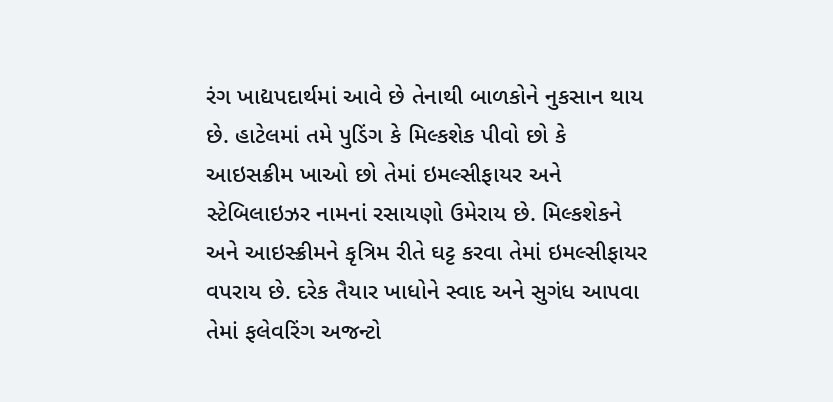રંગ ખાદ્યપદાર્થમાં આવે છે તેનાથી બાળકોને નુકસાન થાય છે. હાટેલમાં તમે પુડિંગ કે મિલ્કશેક પીવો છો કે આઇસક્રીમ ખાઓ છો તેમાં ઇમલ્સીફાયર અને સ્ટેબિલાઇઝર નામનાં રસાયણો ઉમેરાય છે. મિલ્કશેકને અને આઇસ્ક્રીમને કૃત્રિમ રીતે ઘટ્ટ કરવા તેમાં ઇમલ્સીફાયર વપરાય છે. દરેક તૈયાર ખાધોને સ્વાદ અને સુગંધ આપવા તેમાં ફલેવરિંગ અજન્ટો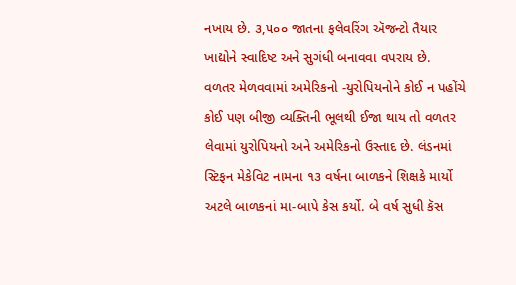નખાય છે. ૩,૫૦૦ જાતના ફલેવરિંગ ઍજન્ટો તૈયાર ખાદ્યોને સ્વાદિષ્ટ અને સુગંધી બનાવવા વપરાય છે.
વળતર મેળવવામાં અમેરિકનો -યુરોપિયનોને કોઈ ન પહોંચે
કોઈ પણ બીજી વ્યક્તિની ભૂલથી ઈજા થાય તો વળતર લેવામાં યુરોપિયનો અને અમેરિકનો ઉસ્તાદ છે. લંડનમાં સ્ટિફન મેકેવિટ નામના ૧૩ વર્ષના બાળકને શિક્ષકે માર્યો અટલે બાળકનાં મા-બાપે કેસ કર્યો. બે વર્ષ સુધી કૅસ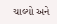ચાલ્યો અને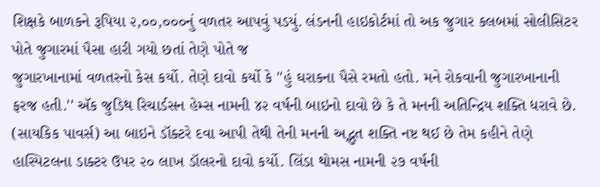શિક્ષકે બાળકને રૂપિયા ૨,૦૦,૦૦૦નું વળતર આપવું પડયું. લંડનની હાઇકોર્ટમાં તો અક જુગાર કલબમાં સોલીસિટર પોતે જુગારમાં પૈસા હારી ગયો છતાં તેણે પોતે જ
જુગારખાનામાં વળતરનો કેસ કર્યો. તેણે દાવો કર્યો કે ''હું ઘરાકના પૈસે રમતો હતો. મને રોકવાની જુગારખાનાની ફરજ હતી.'' ઍક જુડિથ રિચાર્ડસન હેમ્સ નામની ૪૨ વર્ષની બાઇનો દાવો છે કે તે મનની અતિન્દ્રિય શક્તિ ધરાવે છે. (સાયકિક પાવર્સ) આ બાઇને ડૉક્ટરે દવા આપી તેથી તેની મનની અદ્ભુત શક્તિ નષ્ટ થઈ છે તેમ કહીને તેણે હાસ્પિટલના ડાક્ટર ઉપર ૨૦ લાખ ડૉલરનો દાવો કર્યો. લિંડા થોમસ નામની ૨૭ વર્ષની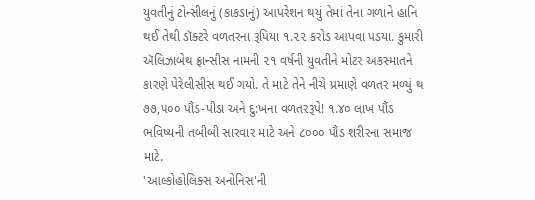યુવતીનું ટોન્સીલનું (કાકડાનું) આપરેશન થયું તેમાં તેના ગળાને હાનિ થઈ તેથી ડૉક્ટરે વળતરના રૂપિયા ૧.૨૨ કરોડ આપવા પડયા. કુમારી ઍલિઝાબેથ ફ્રાન્સીસ નામની ૨૧ વર્ષની યુવતીને મોટર અકસ્માતને કારણે પેરેલીસીસ થઈ ગયો. તે માટે તેને નીચે પ્રમાણે વળતર મળ્યું થ ૭૭,૫૦૦ પૌંડ-પીડા અને દુ:ખના વળતરરૂપે! ૧.૪૦ લાખ પૌંડ ભવિષ્યની તબીબી સારવાર માટે અને ૮૦૦૦ પૌંડ શરીરના સમાજ માટે.
'આલ્કોહોલિક્સ અનોનિસ'ની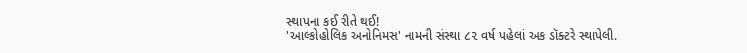સ્થાપના કઈ રીતે થઈ!
'આલ્કોહોલિક અનોનિમસ' નામની સંસ્થા ૮૨ વર્ષ પહેલાં અક ડૉક્ટરે સ્થાપેલી.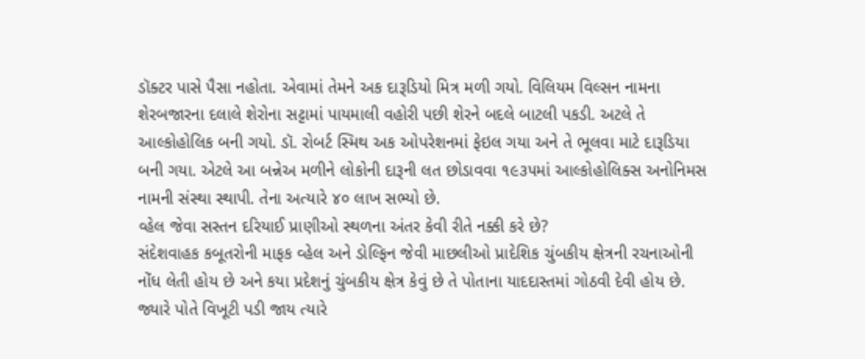ડૉક્ટર પાસે પૈસા નહોતા. એવામાં તેમને અક દારૂડિયો મિત્ર મળી ગયો. વિલિયમ વિલ્સન નામના શેરબજારના દલાલે શેરોના સટ્ટામાં પાયમાલી વહોરી પછી શેરને બદલે બાટલી પકડી. અટલે તે આલ્કોહોલિક બની ગયો. ડૉ. રોબર્ટ સ્મિથ અક ઓપરેશનમાં ફેઇલ ગયા અને તે ભૂલવા માટે દારૂડિયા બની ગયા. એટલે આ બન્નેઅ મળીને લોકોની દારૂની લત છોડાવવા ૧૯૩૫માં આલ્કોહોલિક્સ અનોનિમસ નામની સંસ્થા સ્થાપી. તેના અત્યારે ૪૦ લાખ સભ્યો છે.
વ્હેલ જેવા સસ્તન દરિયાઈ પ્રાણીઓ સ્થળના અંતર કેવી રીતે નક્કી કરે છે?
સંદેશવાહક કબૂતરોની માફક વ્હેલ અને ડોલ્ફિન જેવી માછલીઓ પ્રાદેશિક ચુંબકીય ક્ષેત્રની રચનાઓની નોંધ લેતી હોય છે અને કયા પ્રદેશનું ચુંબકીય ક્ષેત્ર કેવું છે તે પોતાના યાદદાસ્તમાં ગોઠવી દેવી હોય છે. જ્યારે પોતે વિખૂટી પડી જાય ત્યારે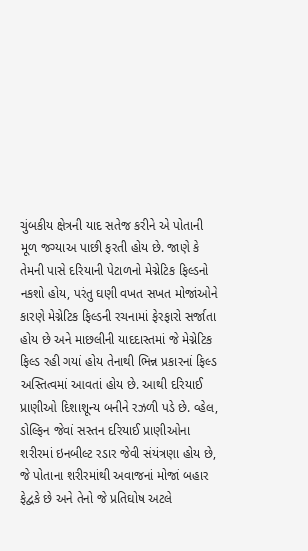ચુંબકીય ક્ષેત્રની યાદ સતેજ કરીને એ પોતાની મૂળ જગ્યાઅ પાછી ફરતી હોય છે. જાણે કે તેમની પાસે દરિયાની પેટાળનો મેગ્નેટિક ફિલ્ડનો નકશો હોય, પરંતુ ઘણી વખત સખત મોજાંઓને કારણે મેગ્નેટિક ફિલ્ડની રચનામાં ફેરફારો સર્જાતા હોય છે અને માછલીની યાદદાસ્તમાં જે મેગ્નેટિક ફિલ્ડ રહી ગયાં હોય તેનાથી ભિન્ન પ્રકારનાં ફિલ્ડ અસ્તિત્વમાં આવતાં હોય છે. આથી દરિયાઈ પ્રાણીઓ દિશાશૂન્ય બનીને રઝળી પડે છે. વ્હેલ, ડોલ્ફિન જેવાં સસ્તન દરિયાઈ પ્રાણીઓના શરીરમાં ઇનબીલ્ટ રડાર જેવી સંયંત્રણા હોય છે, જે પોતાના શરીરમાંથી અવાજનાં મોજાં બહાર ફેદ્વકે છે અને તેનો જે પ્રતિઘોષ અટલે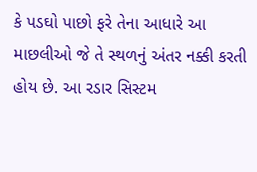કે પડઘો પાછો ફરે તેના આધારે આ માછલીઓ જે તે સ્થળનું અંતર નક્કી કરતી હોય છે. આ રડાર સિસ્ટમ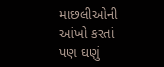માછલીઓની આંખો કરતાં પણ ઘણું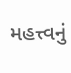મહત્ત્વનું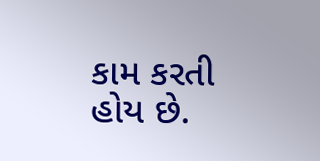કામ કરતી હોય છે.